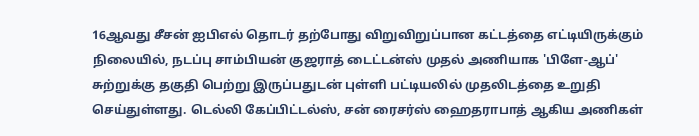16ஆவது சீசன் ஐபிஎல் தொடர் தற்போது விறுவிறுப்பான கட்டத்தை எட்டியிருக்கும் நிலையில், நடப்பு சாம்பியன் குஜராத் டைட்டன்ஸ் முதல் அணியாக 'பிளே-ஆப்' சுற்றுக்கு தகுதி பெற்று இருப்பதுடன் புள்ளி பட்டியலில் முதலிடத்தை உறுதி செய்துள்ளது. டெல்லி கேப்பிட்டல்ஸ், சன் ரைசர்ஸ் ஹைதராபாத் ஆகிய அணிகள்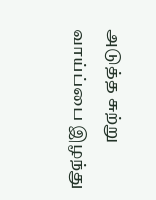அடுத்த சுற்று வாய்ப்பை இழந்து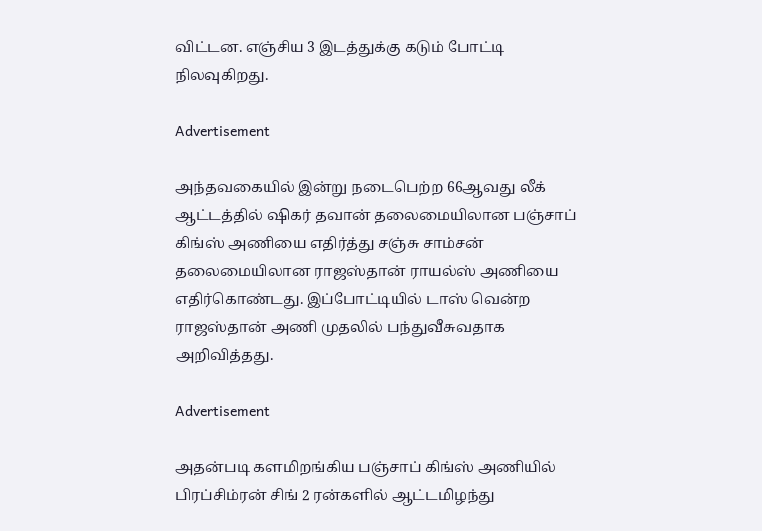விட்டன. எஞ்சிய 3 இடத்துக்கு கடும் போட்டி நிலவுகிறது.

Advertisement

அந்தவகையில் இன்று நடைபெற்ற 66ஆவது லீக் ஆட்டத்தில் ஷிகர் தவான் தலைமையிலான பஞ்சாப் கிங்ஸ் அணியை எதிர்த்து சஞ்சு சாம்சன் தலைமையிலான ராஜஸ்தான் ராயல்ஸ் அணியை எதிர்கொண்டது. இப்போட்டியில் டாஸ் வென்ற ராஜஸ்தான் அணி முதலில் பந்துவீசுவதாக அறிவித்தது.

Advertisement

அதன்படி களமிறங்கிய பஞ்சாப் கிங்ஸ் அணியில் பிரப்சிம்ரன் சிங் 2 ரன்களில் ஆட்டமிழந்து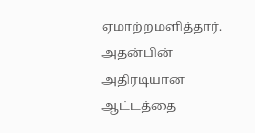ஏமாற்றமளித்தார். அதன்பின் அதிரடியான ஆட்டத்தை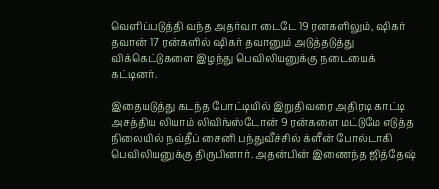வெளிப்படுத்தி வந்த அதர்வா டைடே 19 ரனகளிலும், ஷிகர் தவான் 17 ரன்களில் ஷிகர் தவானும் அடுத்தடுத்து விக்கெட்டுகளை இழந்து பெவிலியனுக்கு நடையைக் கட்டினர்.

இதையடுத்து கடந்த போட்டியில் இறுதிவரை அதிரடி காட்டி அசத்திய லியாம் லிவிங்ஸ்டோன் 9 ரன்களை மட்டுமே எடுத்த நிலையில் நவ்தீப் சைனி பந்துவீச்சில் க்ளீன் போல்டாகி பெவிலியனுக்கு திருபினார். அதன்பின் இணைந்த ஜித்தேஷ்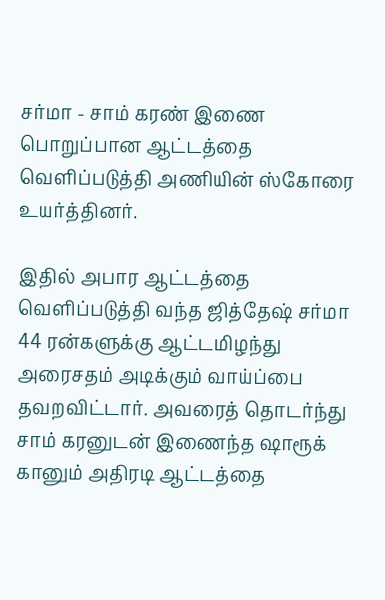சர்மா - சாம் கரண் இணை பொறுப்பான ஆட்டத்தை வெளிப்படுத்தி அணியின் ஸ்கோரை உயர்த்தினர்.

இதில் அபார ஆட்டத்தை வெளிப்படுத்தி வந்த ஜித்தேஷ் சர்மா 44 ரன்களுக்கு ஆட்டமிழந்து அரைசதம் அடிக்கும் வாய்ப்பை தவறவிட்டார். அவரைத் தொடர்ந்து சாம் கரனுடன் இணைந்த ஷாரூக் கானும் அதிரடி ஆட்டத்தை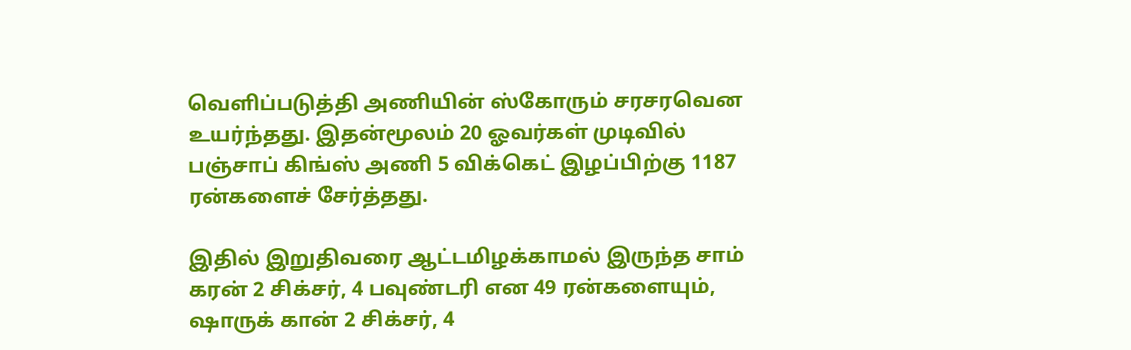வெளிப்படுத்தி அணியின் ஸ்கோரும் சரசரவென உயர்ந்தது. இதன்மூலம் 20 ஓவர்கள் முடிவில் பஞ்சாப் கிங்ஸ் அணி 5 விக்கெட் இழப்பிற்கு 1187 ரன்களைச் சேர்த்தது.

இதில் இறுதிவரை ஆட்டமிழக்காமல் இருந்த சாம் கரன் 2 சிக்சர், 4 பவுண்டரி என 49 ரன்களையும், ஷாருக் கான் 2 சிக்சர், 4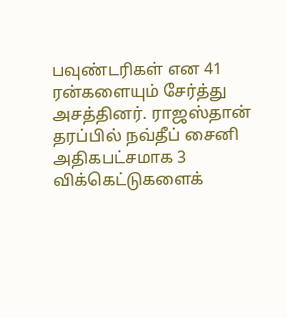பவுண்டரிகள் என 41 ரன்களையும் சேர்த்து அசத்தினர். ராஜஸ்தான் தரப்பில் நவ்தீப் சைனி அதிகபட்சமாக 3 விக்கெட்டுகளைக்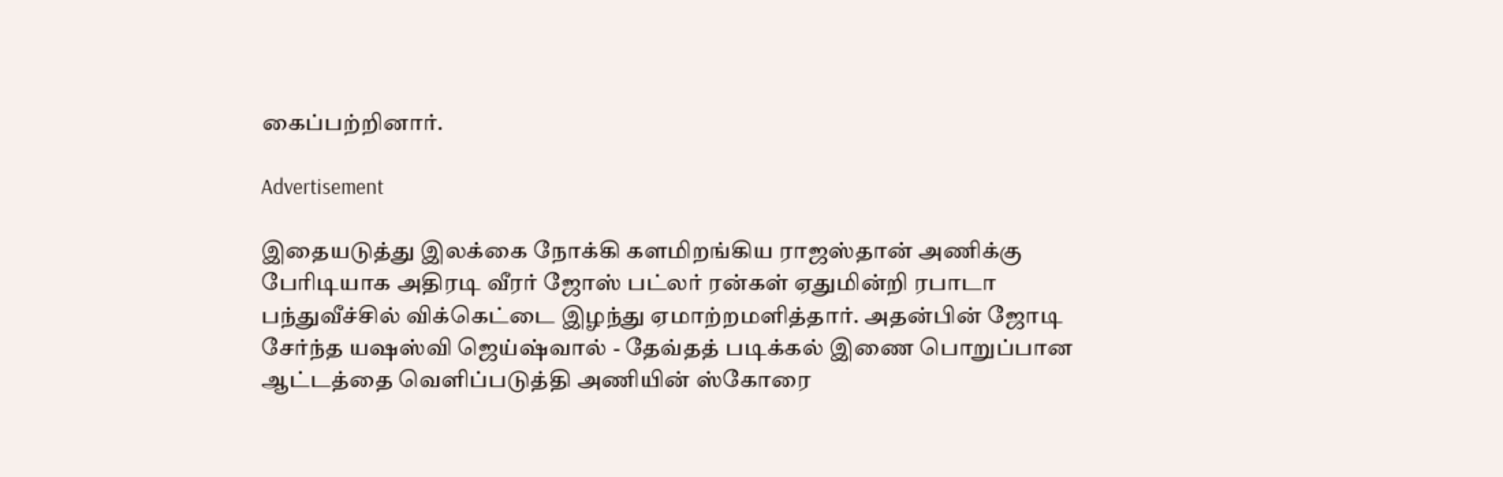கைப்பற்றினார்.

Advertisement

இதையடுத்து இலக்கை நோக்கி களமிறங்கிய ராஜஸ்தான் அணிக்கு பேரிடியாக அதிரடி வீரர் ஜோஸ் பட்லர் ரன்கள் ஏதுமின்றி ரபாடா பந்துவீச்சில் விக்கெட்டை இழந்து ஏமாற்றமளித்தார். அதன்பின் ஜோடி சேர்ந்த யஷஸ்வி ஜெய்ஷ்வால் - தேவ்தத் படிக்கல் இணை பொறுப்பான ஆட்டத்தை வெளிப்படுத்தி அணியின் ஸ்கோரை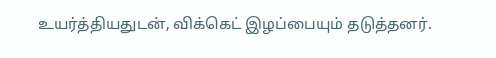உயர்த்தியதுடன், விக்கெட் இழப்பையும் தடுத்தனர்.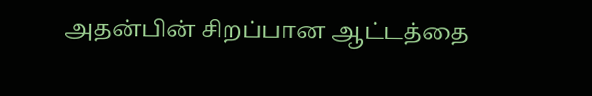அதன்பின் சிறப்பான ஆட்டத்தை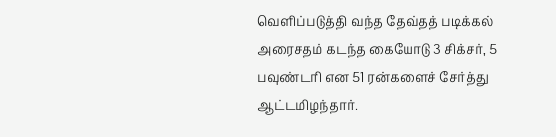வெளிப்படுத்தி வந்த தேவ்தத் படிக்கல் அரைசதம் கடந்த கையோடு 3 சிக்சர், 5 பவுண்டரி என 51 ரன்களைச் சேர்த்து ஆட்டமிழந்தார்.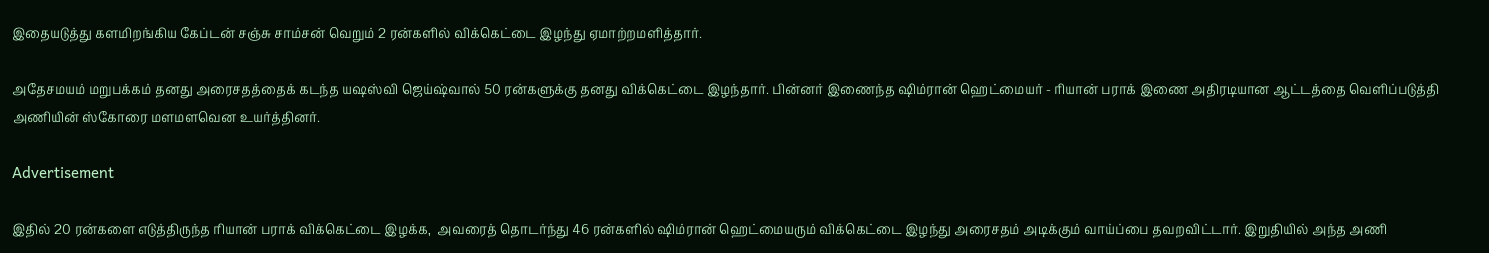இதையடுத்து களமிறங்கிய கேப்டன் சஞ்சு சாம்சன் வெறும் 2 ரன்களில் விக்கெட்டை இழந்து ஏமாற்றமளித்தார்.

அதேசமயம் மறுபக்கம் தனது அரைசதத்தைக் கடந்த யஷஸ்வி ஜெய்ஷ்வால் 50 ரன்களுக்கு தனது விக்கெட்டை இழந்தார். பின்னர் இணைந்த ஷிம்ரான் ஹெட்மையர் - ரியான் பராக் இணை அதிரடியான ஆட்டத்தை வெளிப்படுத்தி அணியின் ஸ்கோரை மளமளவென உயர்த்தினர்.

Advertisement

இதில் 20 ரன்களை எடுத்திருந்த ரியான் பராக் விக்கெட்டை இழக்க,  அவரைத் தொடர்ந்து 46 ரன்களில் ஷிம்ரான் ஹெட்மையரும் விக்கெட்டை இழந்து அரைசதம் அடிக்கும் வாய்ப்பை தவறவிட்டார். இறுதியில் அந்த அணி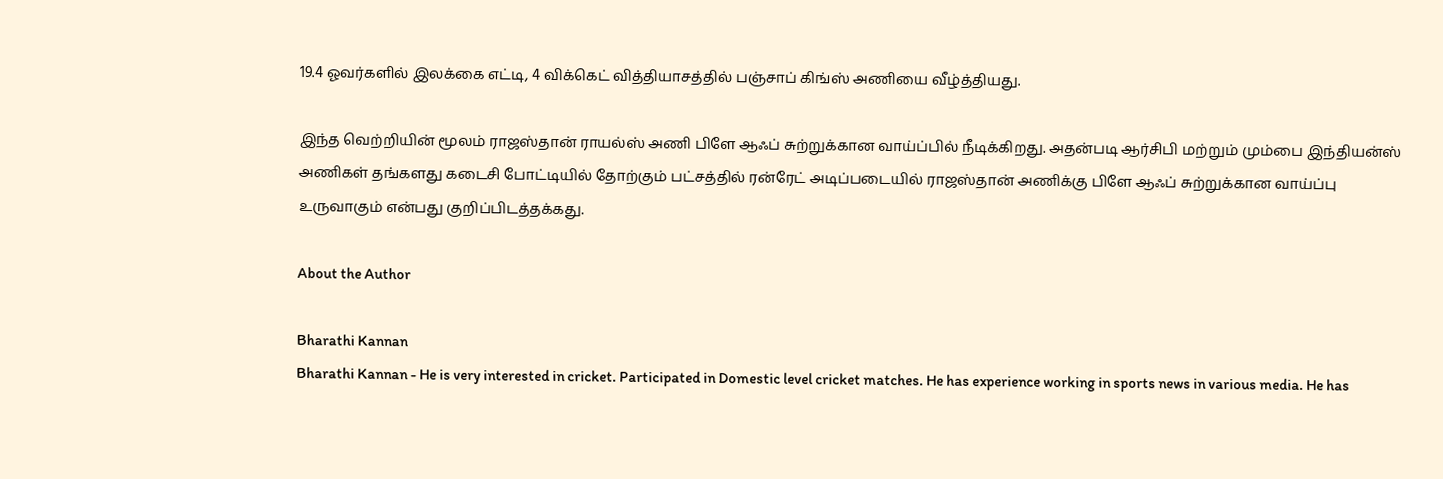19.4 ஓவர்களில் இலக்கை எட்டி, 4 விக்கெட் வித்தியாசத்தில் பஞ்சாப் கிங்ஸ் அணியை வீழ்த்தியது.

இந்த வெற்றியின் மூலம் ராஜஸ்தான் ராயல்ஸ் அணி பிளே ஆஃப் சுற்றுக்கான வாய்ப்பில் நீடிக்கிறது. அதன்படி ஆர்சிபி மற்றும் மும்பை இந்தியன்ஸ் அணிகள் தங்களது கடைசி போட்டியில் தோற்கும் பட்சத்தில் ரன்ரேட் அடிப்படையில் ராஜஸ்தான் அணிக்கு பிளே ஆஃப் சுற்றுக்கான வாய்ப்பு உருவாகும் என்பது குறிப்பிடத்தக்கது.

About the Author

Bharathi Kannan
Bharathi Kannan - He is very interested in cricket. Participated in Domestic level cricket matches. He has experience working in sports news in various media. He has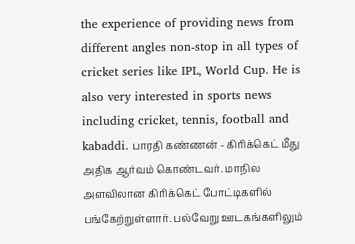the experience of providing news from different angles non-stop in all types of cricket series like IPL, World Cup. He is also very interested in sports news including cricket, tennis, football and kabaddi. பாரதி கண்ணன் - கிரிக்கெட் மீது அதிக ஆர்வம் கொண்டவர். மாநில அளவிலான கிரிக்கெட் போட்டிகளில் பங்கேற்றுள்ளார். பல்வேறு ஊடகங்களிலும்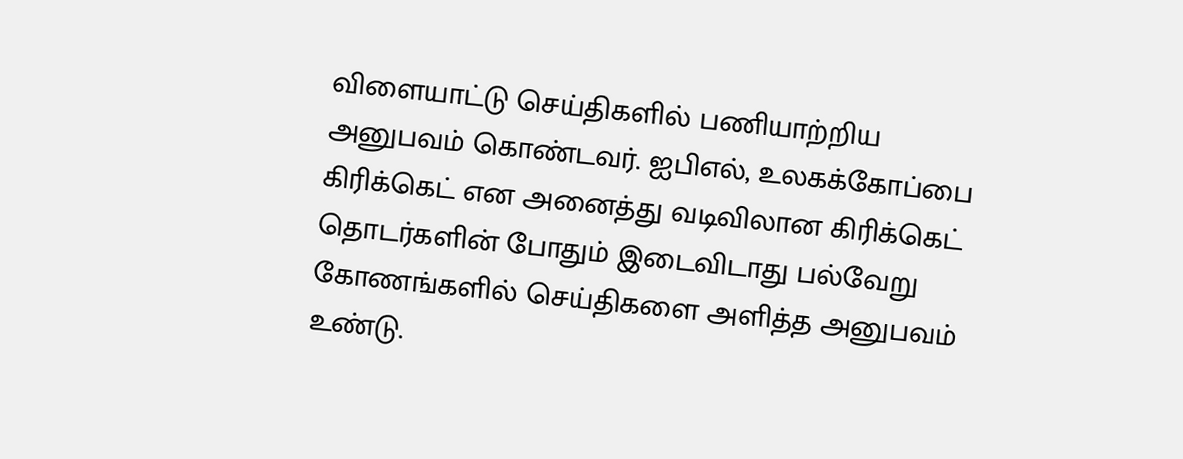விளையாட்டு செய்திகளில் பணியாற்றிய அனுபவம் கொண்டவர். ஐபிஎல், உலகக்கோப்பை கிரிக்கெட் என அனைத்து வடிவிலான கிரிக்கெட் தொடர்களின் போதும் இடைவிடாது பல்வேறு கோணங்களில் செய்திகளை அளித்த அனுபவம் உண்டு.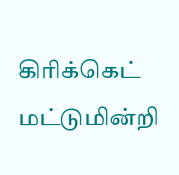கிரிக்கெட் மட்டுமின்றி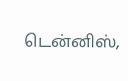டென்னிஸ்,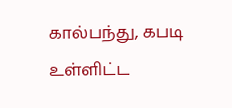கால்பந்து, கபடி உள்ளிட்ட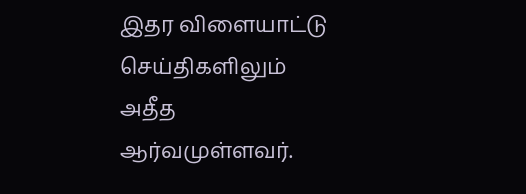இதர விளையாட்டு செய்திகளிலும் அதீத ஆர்வமுள்ளவர்.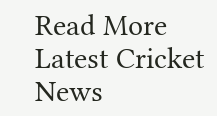Read More
Latest Cricket News